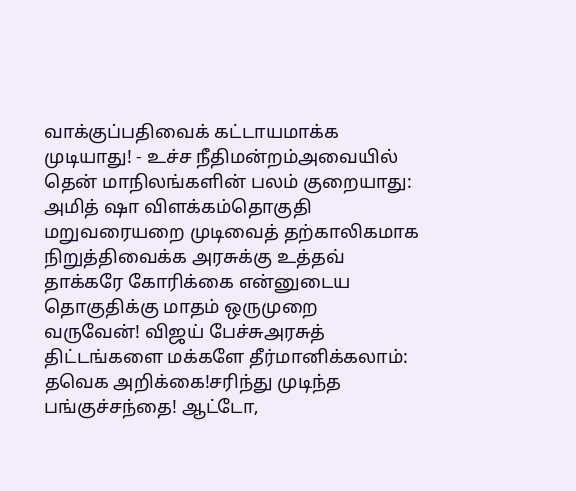வாக்குப்பதிவைக் கட்டாயமாக்க முடியாது! - உச்ச நீதிமன்றம்அவையில் தென் மாநிலங்களின் பலம் குறையாது: அமித் ஷா விளக்கம்தொகுதி மறுவரையறை முடிவைத் தற்காலிகமாக நிறுத்திவைக்க அரசுக்கு உத்தவ் தாக்கரே கோரிக்கை என்னுடைய தொகுதிக்கு மாதம் ஒருமுறை வருவேன்! விஜய் பேச்சுஅரசுத் திட்டங்களை மக்களே தீர்மானிக்கலாம்: தவெக அறிக்கை!சரிந்து முடிந்த பங்குச்சந்தை! ஆட்டோ,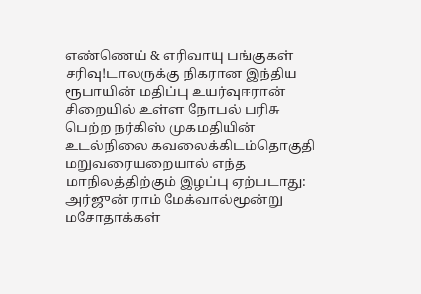எண்ணெய் & எரிவாயு பங்குகள் சரிவு!டாலருக்கு நிகரான இந்திய ரூபாயின் மதிப்பு உயர்வுஈரான் சிறையில் உள்ள நோபல் பரிசு பெற்ற நர்கிஸ் முகமதியின் உடல்நிலை கவலைக்கிடம்தொகுதி மறுவரையறையால் எந்த மாநிலத்திற்கும் இழப்பு ஏற்படாது: அர்ஜுன் ராம் மேக்வால்மூன்று மசோதாக்கள்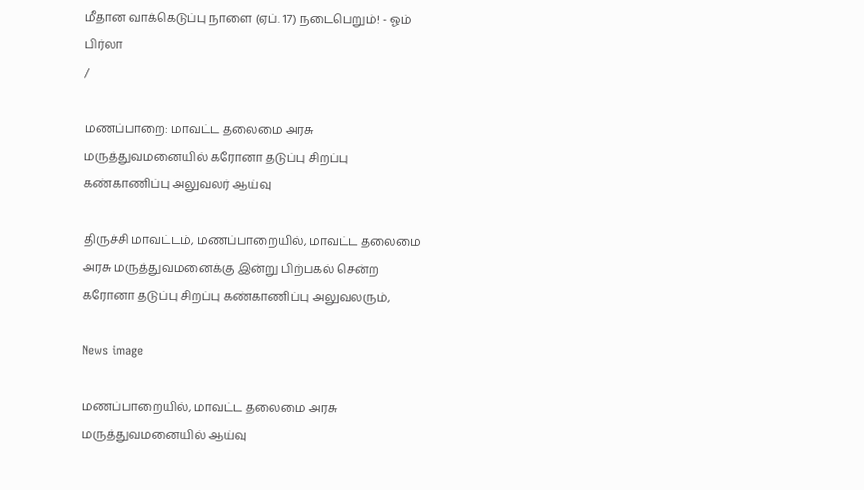மீதான வாக்கெடுப்பு நாளை (ஏப். 17) நடைபெறும்! - ஓம் பிர்லா
/

மணப்பாறை: மாவட்ட தலைமை அரசு மருத்துவமனையில் கரோனா தடுப்பு சிறப்பு கண்காணிப்பு அலுவலர் ஆய்வு

திருச்சி மாவட்டம், மணப்பாறையில், மாவட்ட தலைமை அரசு மருத்துவமனைக்கு இன்று பிற்பகல் சென்ற கரோனா தடுப்பு சிறப்பு கண்காணிப்பு அலுவலரும்,

News image

மணப்பாறையில், மாவட்ட தலைமை அரசு மருத்துவமனையில் ஆய்வு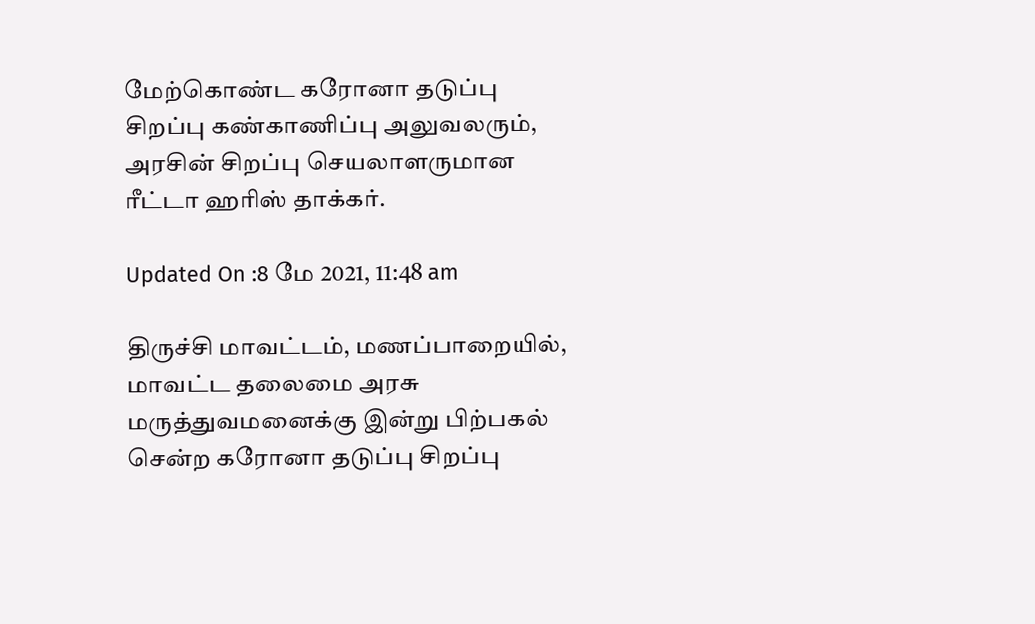மேற்கொண்ட கரோனா தடுப்பு சிறப்பு கண்காணிப்பு அலுவலரும், அரசின் சிறப்பு செயலாளருமான ரீட்டா ஹரிஸ் தாக்கர்.

Updated On :8 மே 2021, 11:48 am

திருச்சி மாவட்டம், மணப்பாறையில், மாவட்ட தலைமை அரசு மருத்துவமனைக்கு இன்று பிற்பகல் சென்ற கரோனா தடுப்பு சிறப்பு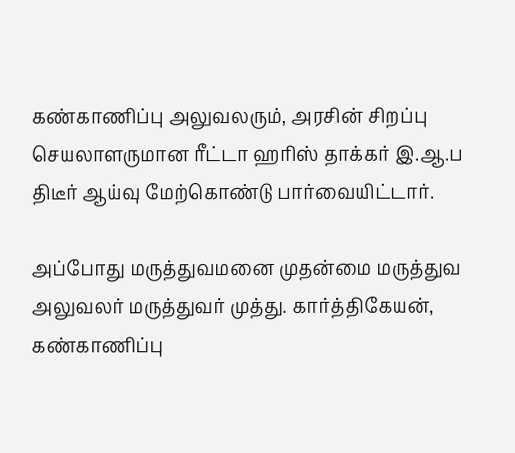கண்காணிப்பு அலுவலரும், அரசின் சிறப்பு செயலாளருமான ரீட்டா ஹரிஸ் தாக்கர் இ.ஆ.ப திடீர் ஆய்வு மேற்கொண்டு பார்வையிட்டார்.

அப்போது மருத்துவமனை முதன்மை மருத்துவ அலுவலர் மருத்துவர் முத்து. கார்த்திகேயன், கண்காணிப்பு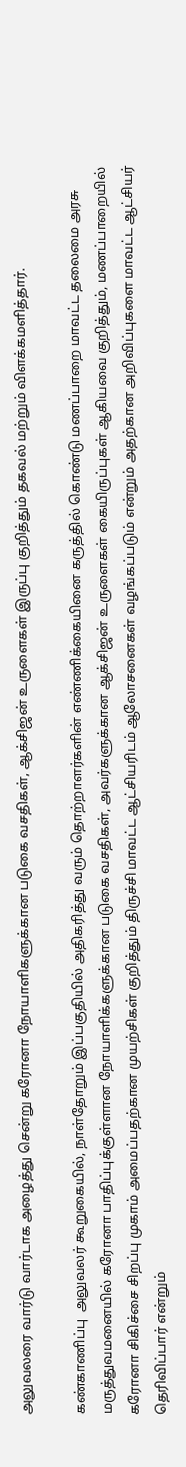அலுவலரை வார்டு வார்டாக அழைத்து சென்று கரோனா நோயாளிகளுக்கான படுகை வசதிகள், ஆக்சிஜன் உருளைகள் இருப்பு குறித்தும் தகவல் மற்றும் விளக்கமளித்தார்.

கண்காணிப்பு  அலுவலர் கூறுகையில், நாள்தோறும் இப்பகுதியில் அதிகரித்து வரும் தொற்றாளர்களின் எண்ணிக்கையினை கருத்தில் கொண்டு மணப்பாறை மாவட்ட தலைமை அரசு மருத்துவமனையில் கரோனா பாதிப்புக்குள்ளான நோயாளிக்களுக்கான படுகை வசதிகள், அவர்களுக்கான ஆக்சிஜன் உருளைகள் கையிருப்புகள் ஆகியவை குறித்தும், மணப்பாறையில் கரோனா சிகிச்சை சிறப்பு முகாம் அமைப்பதற்கான முயற்சிகள் குறித்தும் திருச்சி மாவட்ட ஆட்சியரிடம் ஆலோசனைகள் வழங்கப்படும் என்றும் அதற்கான அறிவிப்புகளை மாவட்ட ஆட்சியர் தெரிவிப்பார் என்றும்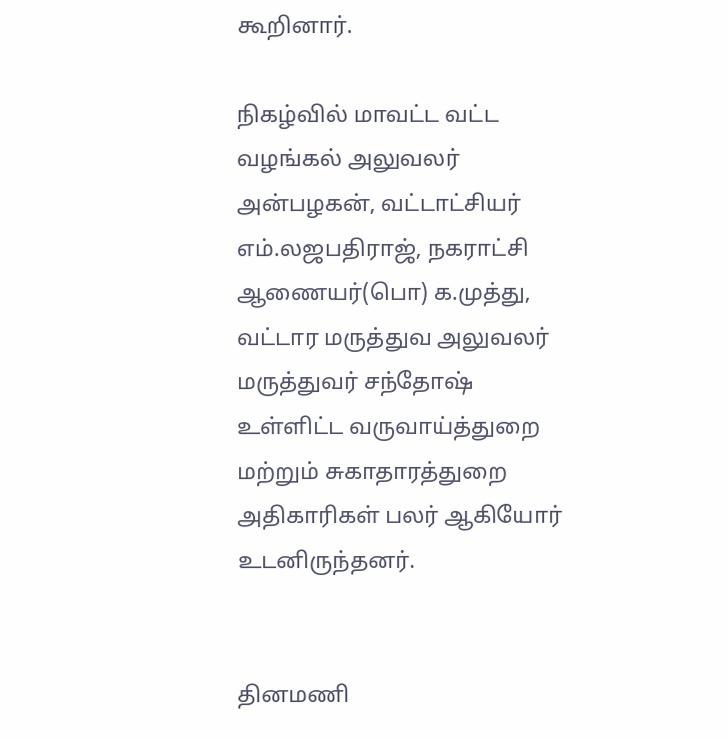கூறினார்.

நிகழ்வில் மாவட்ட வட்ட வழங்கல் அலுவலர் அன்பழகன், வட்டாட்சியர் எம்.லஜபதிராஜ், நகராட்சி ஆணையர்(பொ) க.முத்து, வட்டார மருத்துவ அலுவலர் மருத்துவர் சந்தோஷ் உள்ளிட்ட வருவாய்த்துறை மற்றும் சுகாதாரத்துறை அதிகாரிகள் பலர் ஆகியோர் உடனிருந்தனர்.


தினமணி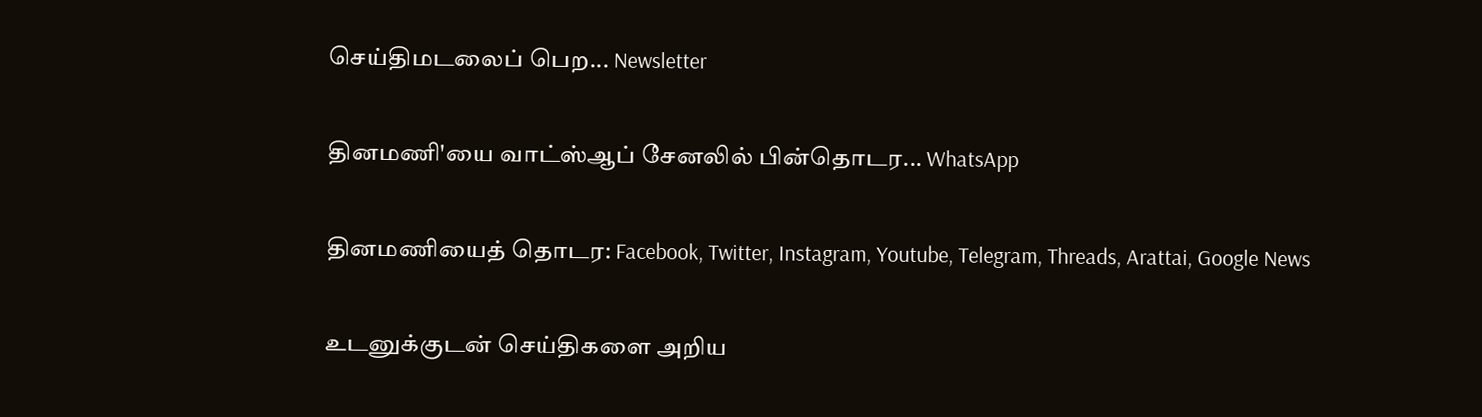செய்திமடலைப் பெற... Newsletter

தினமணி'யை வாட்ஸ்ஆப் சேனலில் பின்தொடர... WhatsApp

தினமணியைத் தொடர: Facebook, Twitter, Instagram, Youtube, Telegram, Threads, Arattai, Google News

உடனுக்குடன் செய்திகளை அறிய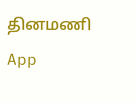தினமணி App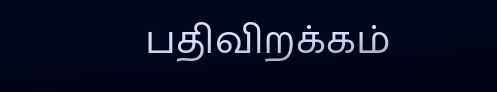பதிவிறக்கம்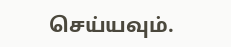செய்யவும்.